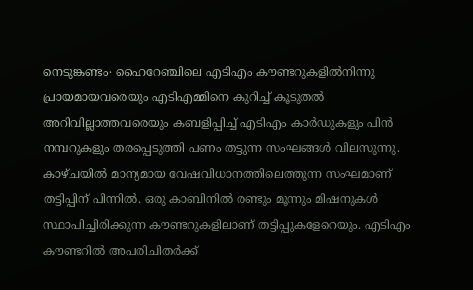നെടുങ്കണ്ടം∙ ഹൈറേഞ്ചിലെ എടിഎം കൗണ്ടറുകളിൽനിന്നു പ്രായമായവരെയും എടിഎമ്മിനെ കുറിച്ച് കൂടുതൽ അറിവില്ലാത്തവരെയും കബളിപ്പിച്ച് എടിഎം കാർഡുകളും പിൻ നമ്പറുകളും തരപ്പെടുത്തി പണം തട്ടുന്ന സംഘങ്ങൾ വിലസുന്നു. കാഴ്ചയിൽ മാന്യമായ വേഷവിധാനത്തിലെത്തുന്ന സംഘമാണ് തട്ടിപ്പിന് പിന്നിൽ. ഒരു കാബിനിൽ രണ്ടും മൂന്നും മിഷനുകൾ സ്ഥാപിച്ചിരിക്കുന്ന കൗണ്ടറുകളിലാണ് തട്ടിപ്പുകളേറെയും. എടിഎം കൗണ്ടറിൽ അപരിചിതർക്ക്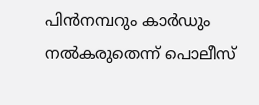പിൻനമ്പറും കാർഡും നൽകരുതെന്ന് പൊലീസ്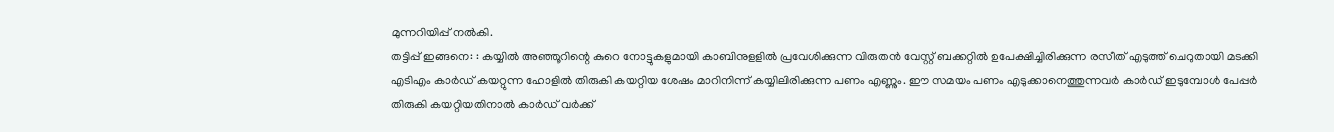മുന്നറിയിപ്പ് നൽകി.
തട്ടിപ്പ് ഇങ്ങനെ: : കയ്യിൽ അഞ്ഞൂറിന്റെ കുറെ നോട്ടുകളുമായി കാബിനുളളിൽ പ്രവേശിക്കുന്ന വിരുതൻ വേസ്റ്റ് ബക്കറ്റിൽ ഉപേക്ഷിച്ചിരിക്കുന്ന രസീത് എടുത്ത് ചെറുതായി മടക്കി എടിഎം കാർഡ് കയറ്റുന്ന ഹോളിൽ തിരുകി കയറ്റിയ ശേഷം മാറിനിന്ന് കയ്യിലിരിക്കുന്ന പണം എണ്ണും. ഈ സമയം പണം എടുക്കാനെത്തുന്നവർ കാർഡ് ഇടുമ്പോൾ പേപ്പർ തിരുകി കയറ്റിയതിനാൽ കാർഡ് വർക്ക്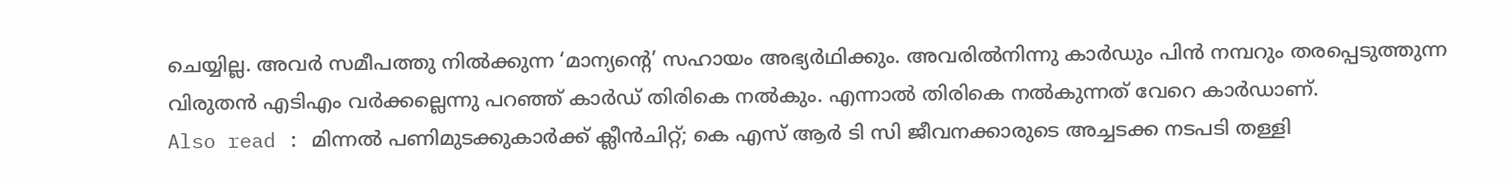ചെയ്യില്ല. അവർ സമീപത്തു നിൽക്കുന്ന ‘മാന്യന്റെ’ സഹായം അഭ്യർഥിക്കും. അവരിൽനിന്നു കാർഡും പിൻ നമ്പറും തരപ്പെടുത്തുന്ന വിരുതൻ എടിഎം വർക്കല്ലെന്നു പറഞ്ഞ് കാർഡ് തിരികെ നൽകും. എന്നാൽ തിരികെ നൽകുന്നത് വേറെ കാർഡാണ്.
Also read : മിന്നൽ പണിമുടക്കുകാർക്ക് ക്ലീൻചിറ്റ്; കെ എസ് ആർ ടി സി ജീവനക്കാരുടെ അച്ചടക്ക നടപടി തള്ളി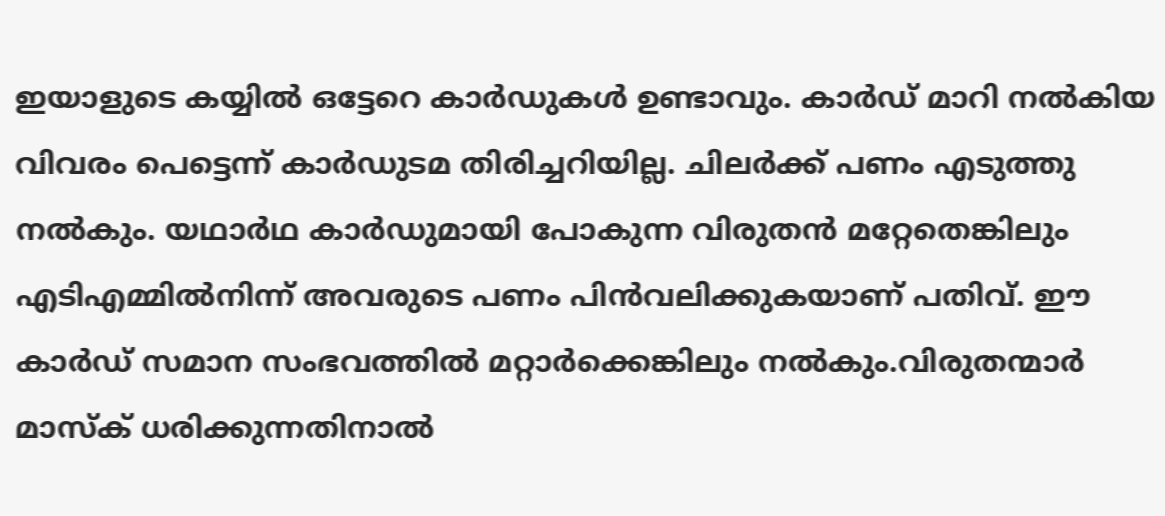ഇയാളുടെ കയ്യിൽ ഒട്ടേറെ കാർഡുകൾ ഉണ്ടാവും. കാർഡ് മാറി നൽകിയ വിവരം പെട്ടെന്ന് കാർഡുടമ തിരിച്ചറിയില്ല. ചിലർക്ക് പണം എടുത്തു നൽകും. യഥാർഥ കാർഡുമായി പോകുന്ന വിരുതൻ മറ്റേതെങ്കിലും എടിഎമ്മിൽനിന്ന് അവരുടെ പണം പിൻവലിക്കുകയാണ് പതിവ്. ഈ കാർഡ് സമാന സംഭവത്തിൽ മറ്റാർക്കെങ്കിലും നൽകും.വിരുതന്മാർ മാസ്ക് ധരിക്കുന്നതിനാൽ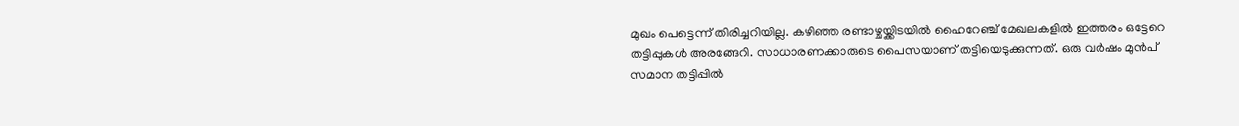മുഖം പെട്ടെന്ന് തിരിച്ചറിയില്ല. കഴിഞ്ഞ രണ്ടാഴ്ചയ്ക്കിടയിൽ ഹൈറേഞ്ച് മേഖലകളിൽ ഇത്തരം ഒട്ടേറെ തട്ടിപ്പുകൾ അരങ്ങേറി. സാധാരണക്കാരുടെ പൈസയാണ് തട്ടിയെടുക്കുന്നത്. ഒരു വർഷം മുൻപ് സമാന തട്ടിപ്പിൽ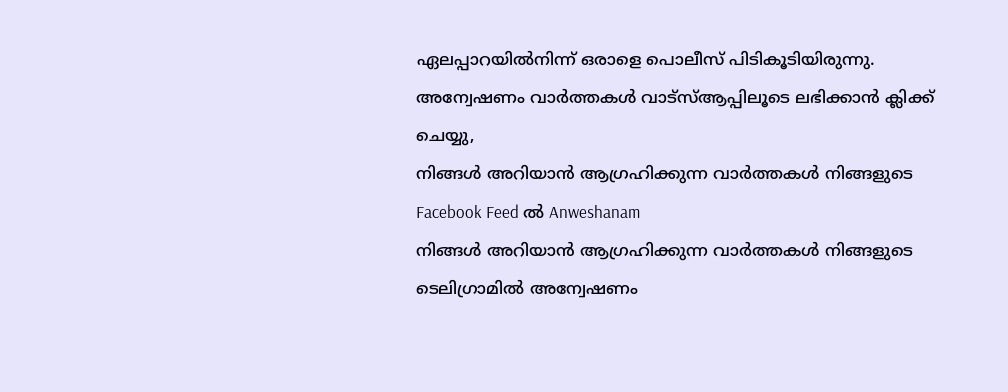ഏലപ്പാറയിൽനിന്ന് ഒരാളെ പൊലീസ് പിടികൂടിയിരുന്നു.
അന്വേഷണം വാർത്തകൾ വാട്സ്ആപ്പിലൂടെ ലഭിക്കാൻ ക്ലിക്ക് ചെയ്യു,
നിങ്ങൾ അറിയാൻ ആഗ്രഹിക്കുന്ന വാർത്തകൾ നിങ്ങളുടെ Facebook Feed ൽ Anweshanam
നിങ്ങൾ അറിയാൻ ആഗ്രഹിക്കുന്ന വാർത്തകൾ നിങ്ങളുടെ ടെലിഗ്രാമിൽ അന്വേഷണം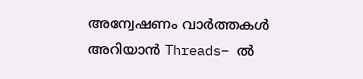അന്വേഷണം വാർത്തകൾ അറിയാൻ Threads– ൽ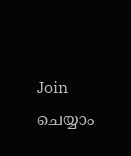Join ചെയ്യാം